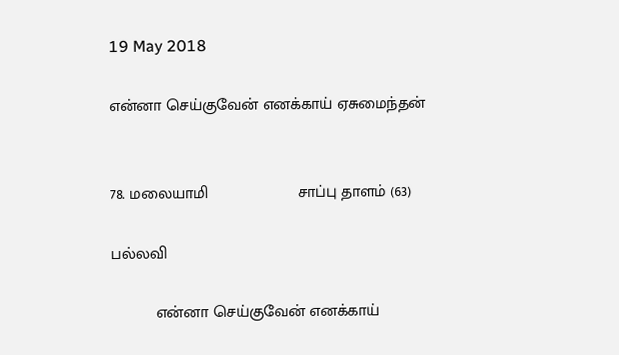19 May 2018

என்னா செய்குவேன் எனக்காய் ஏசுமைந்தன்


78. மலையாமி                    சாப்பு தாளம் (63)

பல்லவி

          என்னா செய்குவேன் எனக்காய்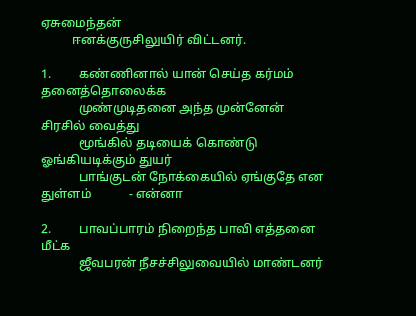ஏசுமைந்தன்
          ஈனக்குருசிலுயிர் விட்டனர்.

1.         கண்ணினால் யான் செய்த கர்மம் தனைத்தொலைக்க
            முண்முடிதனை அந்த முன்னேன் சிரசில் வைத்து
            மூங்கில் தடியைக் கொண்டு ஓங்கியடிக்கும் துயர்
            பாங்குடன் நோக்கையில் ஏங்குதே என துள்ளம்            - என்னா

2.         பாவப்பாரம் நிறைந்த பாவி எத்தனை மீட்க
            ஜீவபரன் நீசச்சிலுவையில் மாண்டனர்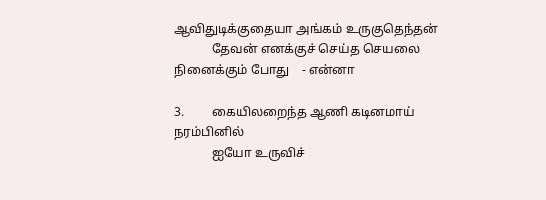ஆவிதுடிக்குதையா அங்கம் உருகுதெந்தன்
            தேவன் எனக்குச் செய்த செயலை நினைக்கும் போது    - என்னா

3.         கையிலறைந்த ஆணி கடினமாய் நரம்பினில்
            ஐயோ உருவிச்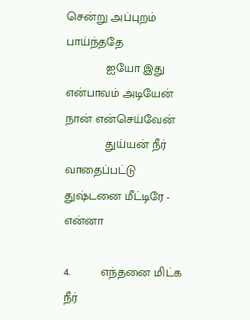சென்று அப்புறம் பாய்ந்ததே
            ஐயோ இது என்பாவம் அடியேன் நான் என்செய்வேன்
            துய்யன் நீர் வாதைப்பட்டு துஷ்டனை மீட்டிரே - என்னா

4.         எந்தனை மிட்க நீர்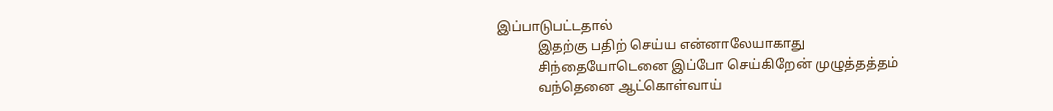இப்பாடுபட்டதால்
            இதற்கு பதிற் செய்ய என்னாலேயாகாது
            சிந்தையோடெனை இப்போ செய்கிறேன் முழுத்தத்தம்
            வந்தெனை ஆட்கொள்வாய்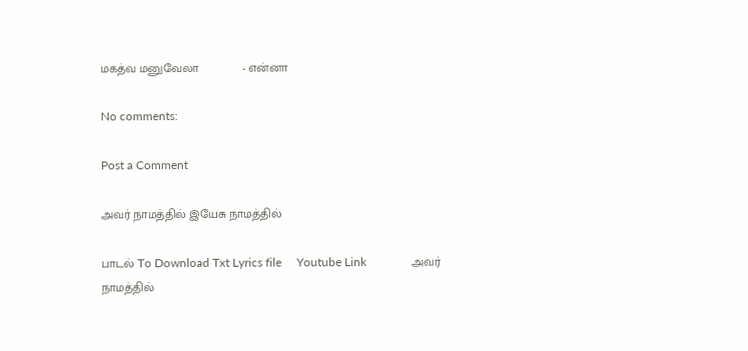மகத்வ மனுவேலா             - என்னா

No comments:

Post a Comment

அவர் நாமத்தில் இயேசு நாமத்தில்

பாடல் To Download Txt Lyrics file     Youtube Link               அவர் நாமத்தில்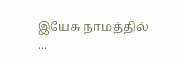இயேசு நாமத்தில்          ...